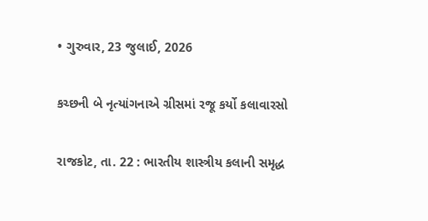• ગુરુવાર, 23 જુલાઈ, 2026

કચ્છની બે નૃત્યાંગનાએ ગ્રીસમાં રજૂ કર્યો કલાવારસો

રાજકોટ, તા. 22 : ભારતીય શાસ્ત્રીય કલાની સમૃદ્ધ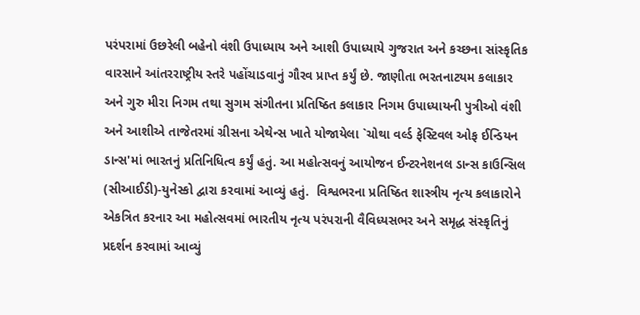પરંપરામાં ઉછરેલી બહેનો વંશી ઉપાધ્યાય અને આશી ઉપાધ્યાયે ગુજરાત અને કચ્છના સાંસ્કૃતિક વારસાને આંતરરાષ્ટ્રીય સ્તરે પહોંચાડવાનું ગૌરવ પ્રાપ્ત કર્યું છે. જાણીતા ભરતનાટયમ કલાકાર અને ગુરુ મીરા નિગમ તથા સુગમ સંગીતના પ્રતિષ્ઠિત કલાકાર નિગમ ઉપાધ્યાયની પુત્રીઓ વંશી અને આશીએ તાજેતરમાં ગ્રીસના એથેન્સ ખાતે યોજાયેલા `ચોથા વર્લ્ડ ફેસ્ટિવલ ઓફ ઈન્ડિયન ડાન્સ'માં ભારતનું પ્રતિનિધિત્વ કર્યું હતું. આ મહોત્સવનું આયોજન ઈન્ટરનેશનલ ડાન્સ કાઉન્સિલ (સીઆઈડી)-યુનેસ્કો દ્વારા કરવામાં આવ્યું હતું.  વિશ્વભરના પ્રતિષ્ઠિત શાસ્ત્રીય નૃત્ય કલાકારોને એકત્રિત કરનાર આ મહોત્સવમાં ભારતીય નૃત્ય પરંપરાની વૈવિધ્યસભર અને સમૃદ્ધ સંસ્કૃતિનું પ્રદર્શન કરવામાં આવ્યું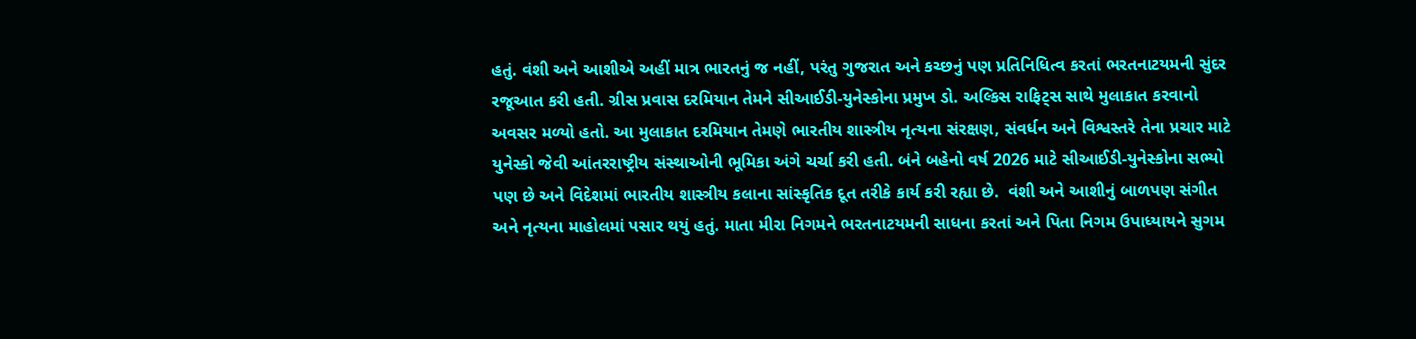હતું. વંશી અને આશીએ અહીં માત્ર ભારતનું જ નહીં, પરંતુ ગુજરાત અને કચ્છનું પણ પ્રતિનિધિત્વ કરતાં ભરતનાટયમની સુંદર રજૂઆત કરી હતી. ગ્રીસ પ્રવાસ દરમિયાન તેમને સીઆઈડી-યુનેસ્કોના પ્રમુખ ડો. અલ્કિસ રાફિટ્સ સાથે મુલાકાત કરવાનો અવસર મળ્યો હતો. આ મુલાકાત દરમિયાન તેમણે ભારતીય શાસ્ત્રીય નૃત્યના સંરક્ષણ, સંવર્ધન અને વિશ્વસ્તરે તેના પ્રચાર માટે યુનેસ્કો જેવી આંતરરાષ્ટ્રીય સંસ્થાઓની ભૂમિકા અંગે ચર્ચા કરી હતી. બંને બહેનો વર્ષ 2026 માટે સીઆઈડી-યુનેસ્કોના સભ્યો પણ છે અને વિદેશમાં ભારતીય શાસ્ત્રીય કલાના સાંસ્કૃતિક દૂત તરીકે કાર્ય કરી રહ્યા છે.  વંશી અને આશીનું બાળપણ સંગીત અને નૃત્યના માહોલમાં પસાર થયું હતું. માતા મીરા નિગમને ભરતનાટયમની સાધના કરતાં અને પિતા નિગમ ઉપાધ્યાયને સુગમ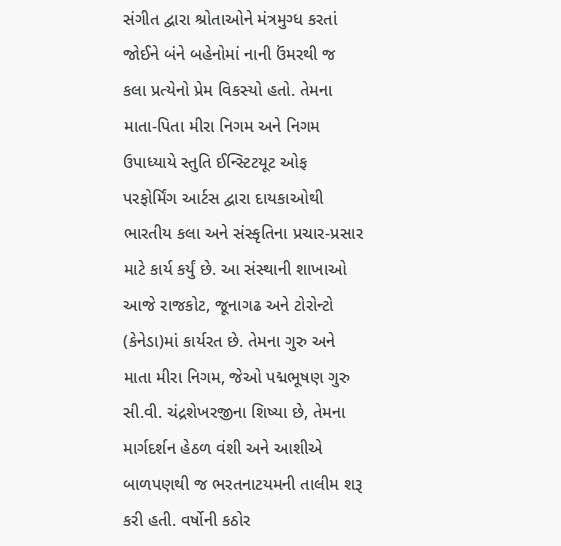સંગીત દ્વારા શ્રોતાઓને મંત્રમુગ્ધ કરતાં જોઈને બંને બહેનોમાં નાની ઉંમરથી જ કલા પ્રત્યેનો પ્રેમ વિકસ્યો હતો. તેમના માતા-પિતા મીરા નિગમ અને નિગમ ઉપાધ્યાયે સ્તુતિ ઈન્સ્ટિટયૂટ ઓફ પરફોર્મિંગ આર્ટસ દ્વારા દાયકાઓથી ભારતીય કલા અને સંસ્કૃતિના પ્રચાર-પ્રસાર માટે કાર્ય કર્યું છે. આ સંસ્થાની શાખાઓ આજે રાજકોટ, જૂનાગઢ અને ટોરોન્ટો (કેનેડા)માં કાર્યરત છે. તેમના ગુરુ અને માતા મીરા નિગમ, જેઓ પદ્મભૂષણ ગુરુ સી.વી. ચંદ્રશેખરજીના શિષ્યા છે, તેમના માર્ગદર્શન હેઠળ વંશી અને આશીએ બાળપણથી જ ભરતનાટયમની તાલીમ શરૂ કરી હતી. વર્ષોની કઠોર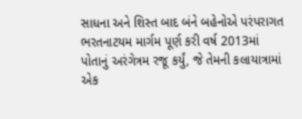સાધના અને શિસ્ત બાદ બંને બહેનોએ પરંપરાગત ભરતનાટયમ માર્ગમ પૂર્ણ કરી વર્ષ 2013માં પોતાનું અરંગેત્રમ રજૂ કર્યું, જે તેમની કલાયાત્રામાં એક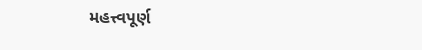મહત્ત્વપૂર્ણ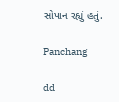સોપાન રહ્યું હતું.

Panchang

dd